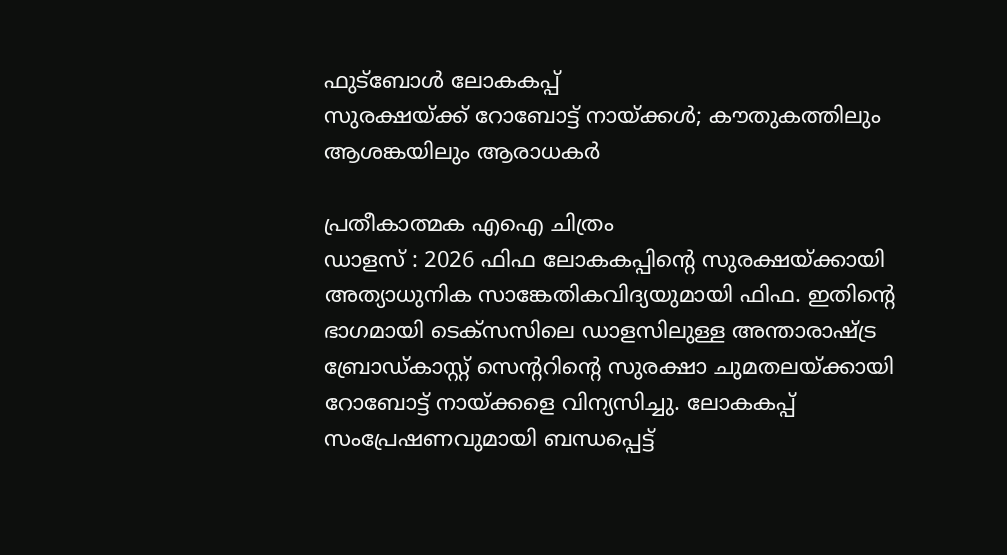ഫുട്ബോൾ ലോകകപ്പ്
സുരക്ഷയ്ക്ക് റോബോട്ട് നായ്ക്കൾ; കൗതുകത്തിലും ആശങ്കയിലും ആരാധകർ

പ്രതീകാത്മക എഐ ചിത്രം
ഡാളസ് : 2026 ഫിഫ ലോകകപ്പിന്റെ സുരക്ഷയ്ക്കായി അത്യാധുനിക സാങ്കേതികവിദ്യയുമായി ഫിഫ. ഇതിന്റെ ഭാഗമായി ടെക്സസിലെ ഡാളസിലുള്ള അന്താരാഷ്ട്ര ബ്രോഡ്കാസ്റ്റ് സെന്ററിന്റെ സുരക്ഷാ ചുമതലയ്ക്കായി റോബോട്ട് നായ്ക്കളെ വിന്യസിച്ചു. ലോകകപ്പ് സംപ്രേഷണവുമായി ബന്ധപ്പെട്ട്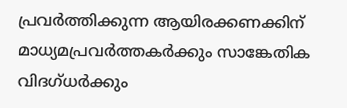പ്രവർത്തിക്കുന്ന ആയിരക്കണക്കിന് മാധ്യമപ്രവർത്തകർക്കും സാങ്കേതിക വിദഗ്ധർക്കും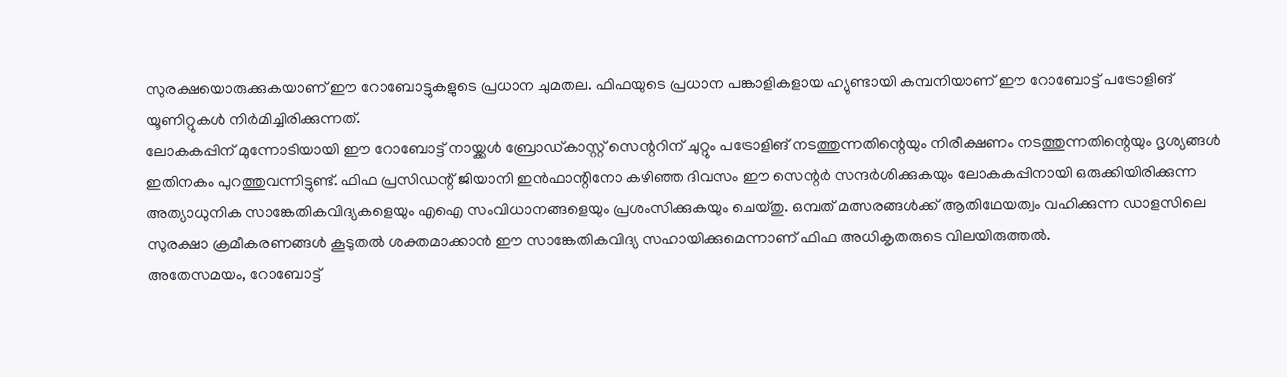സുരക്ഷയൊരുക്കുകയാണ് ഈ റോബോട്ടുകളുടെ പ്രധാന ചുമതല. ഫിഫയുടെ പ്രധാന പങ്കാളികളായ ഹ്യുണ്ടായി കമ്പനിയാണ് ഈ റോബോട്ട് പട്രോളിങ് യൂണിറ്റുകൾ നിർമിച്ചിരിക്കുന്നത്.
ലോകകപ്പിന് മുന്നോടിയായി ഈ റോബോട്ട് നായ്ക്കൾ ബ്രോഡ്കാസ്റ്റ് സെന്ററിന് ചുറ്റും പട്രോളിങ് നടത്തുന്നതിന്റെയും നിരീക്ഷണം നടത്തുന്നതിന്റെയും ദൃശ്യങ്ങൾ ഇതിനകം പുറത്തുവന്നിട്ടുണ്ട്. ഫിഫ പ്രസിഡന്റ് ജിയാനി ഇൻഫാന്റിനോ കഴിഞ്ഞ ദിവസം ഈ സെന്റർ സന്ദർശിക്കുകയും ലോകകപ്പിനായി ഒരുക്കിയിരിക്കുന്ന അത്യാധുനിക സാങ്കേതികവിദ്യകളെയും എഐ സംവിധാനങ്ങളെയും പ്രശംസിക്കുകയും ചെയ്തു. ഒമ്പത് മത്സരങ്ങൾക്ക് ആതിഥേയത്വം വഹിക്കുന്ന ഡാളസിലെ സുരക്ഷാ ക്രമീകരണങ്ങൾ കൂടുതൽ ശക്തമാക്കാൻ ഈ സാങ്കേതികവിദ്യ സഹായിക്കുമെന്നാണ് ഫിഫ അധികൃതരുടെ വിലയിരുത്തൽ.
അതേസമയം, റോബോട്ട്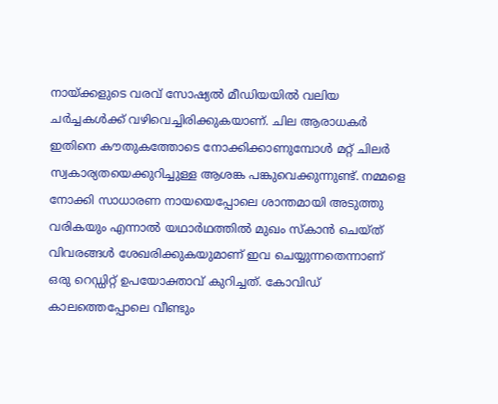നായ്ക്കളുടെ വരവ് സോഷ്യൽ മീഡിയയിൽ വലിയ ചർച്ചകൾക്ക് വഴിവെച്ചിരിക്കുകയാണ്. ചില ആരാധകർ ഇതിനെ കൗതുകത്തോടെ നോക്കിക്കാണുമ്പോൾ മറ്റ് ചിലർ സ്വകാര്യതയെക്കുറിച്ചുള്ള ആശങ്ക പങ്കുവെക്കുന്നുണ്ട്. നമ്മളെ നോക്കി സാധാരണ നായയെപ്പോലെ ശാന്തമായി അടുത്തു വരികയും എന്നാൽ യഥാർഥത്തിൽ മുഖം സ്കാൻ ചെയ്ത് വിവരങ്ങൾ ശേഖരിക്കുകയുമാണ് ഇവ ചെയ്യുന്നതെന്നാണ് ഒരു റെഡ്ഡിറ്റ് ഉപയോക്താവ് കുറിച്ചത്. കോവിഡ് കാലത്തെപ്പോലെ വീണ്ടും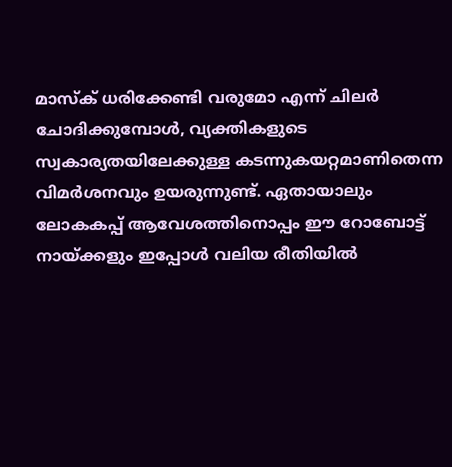മാസ്ക് ധരിക്കേണ്ടി വരുമോ എന്ന് ചിലർ ചോദിക്കുമ്പോൾ, വ്യക്തികളുടെ സ്വകാര്യതയിലേക്കുള്ള കടന്നുകയറ്റമാണിതെന്ന വിമർശനവും ഉയരുന്നുണ്ട്. ഏതായാലും ലോകകപ്പ് ആവേശത്തിനൊപ്പം ഈ റോബോട്ട് നായ്ക്കളും ഇപ്പോൾ വലിയ രീതിയിൽ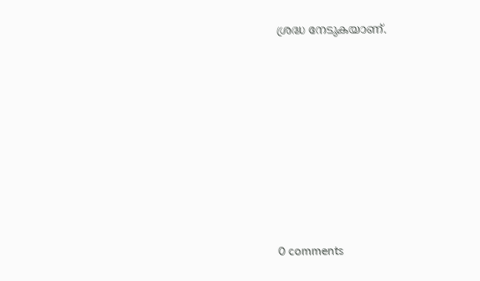ശ്രദ്ധ നേടുകയാണ്.









0 comments